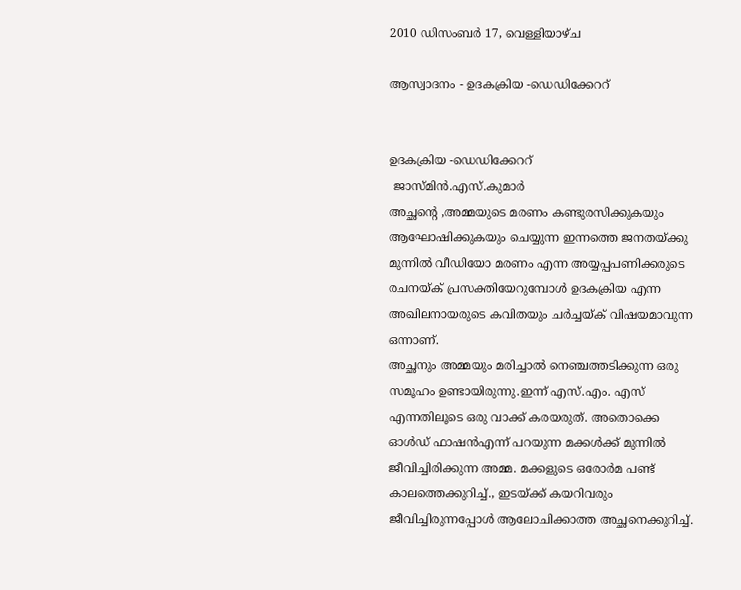2010 ഡിസംബർ 17, വെള്ളിയാഴ്‌ച

ആസ്വാദനം - ഉദകക്രിയ -ഡെഡിക്കേററ്


ഉദകക്രിയ -ഡെഡിക്കേററ്
 ജാസ്മിന്‍.എസ്.കുമാര്‍
അച്ഛന്റെ ,അമ്മയുടെ മരണം കണ്ടുരസിക്കുകയും ആഘോഷിക്കുകയും ചെയ്യുന്ന ഇന്നത്തെ ജനതയ്ക്കു മുന്നില്‍ വീഡിയോ മരണം എന്ന അയ്യപ്പപണിക്കരുടെ രചനയ്ക് പ്രസക്തിയേറുമ്പോള്‍ ഉദകക്രിയ എന്ന അഖിലനായരുടെ കവിതയും ചര്‍ച്ചയ്ക് വിഷയമാവുന്ന ഒന്നാണ്.
അച്ഛനും അമ്മയും മരിച്ചാല്‍ നെഞ്ചത്തടിക്കുന്ന ഒരു സമൂഹം ഉണ്ടായിരുന്നു.ഇന്ന് എസ്.എം. എസ് എന്നതിലൂടെ ഒരു വാക്ക് കരയരുത്. അതൊക്കെ ഓള്‍ഡ് ഫാഷന്‍എന്ന് പറയുന്ന മക്കള്‍ക്ക് മുന്നില്‍ ജീവിച്ചിരിക്കുന്ന അമ്മ. മക്കളുടെ ഒരോര്‍മ പണ്ട് കാലത്തെക്കുറിച്ച്., ഇടയ്ക്ക് കയറിവരും ജീവിച്ചിരുന്നപ്പോള്‍ ആലോചിക്കാത്ത അച്ഛനെക്കുറിച്ച്.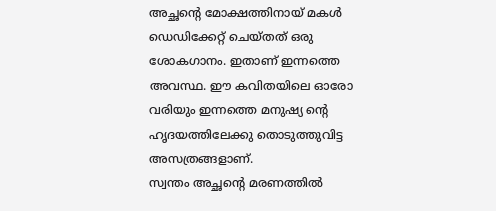അച്ഛന്റെ മോക്ഷത്തിനായ് മകള്‍ ഡെഡിക്കേറ്റ് ചെയ്തത് ഒരു ശോകഗാനം. ഇതാണ് ഇന്നത്തെ അവസ്ഥ. ഈ കവിതയിലെ ഓരോ വരിയും ഇന്നത്തെ മനുഷ്യ ന്റെ ഹൃദയത്തിലേക്കു തൊടുത്തുവിട്ട അസത്രങ്ങളാണ്.
സ്വന്തം അച്ഛന്റെ മരണത്തില്‍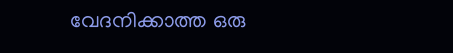വേദനിക്കാത്ത ഒരു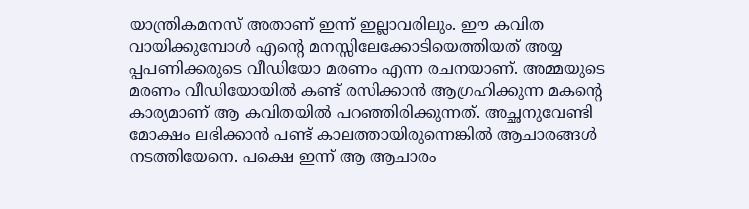യാന്ത്രികമനസ് അതാണ് ഇന്ന് ഇല്ലാവരിലും. ഈ കവിത വായിക്കുമ്പോള്‍ എന്റെ മനസ്സിലേക്കോടിയെത്തിയത് അയ്യ പ്പപണിക്കരുടെ വീഡിയോ മരണം എന്ന രചനയാണ്. അമ്മയുടെ മരണം വീഡിയോയില്‍ കണ്ട് രസിക്കാന്‍ ആഗ്രഹിക്കുന്ന മകന്റെ കാര്യമാണ് ആ കവിതയില്‍ പറഞ്ഞിരിക്കുന്നത്. അച്ഛനുവേണ്ടി മോക്ഷം ലഭിക്കാന്‍ പണ്ട് കാലത്തായിരുന്നെങ്കില്‍ ആചാരങ്ങള്‍ നടത്തിയേനെ. പക്ഷെ ഇന്ന് ആ ആചാരം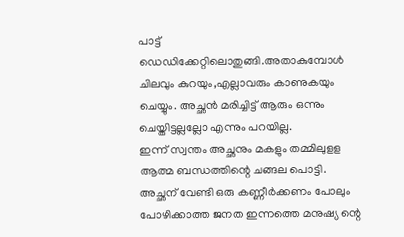പാട്ട് ഡെഡിക്കേറ്റിലൊതുങ്ങി.അതാകുമ്പോള്‍ ചിലവും കുറയും,എല്ലാവരും കാണുകയും ചെയ്യും. അച്ഛന്‍ മരിച്ചിട്ട് ആരും ഒന്നും ചെയ്തിട്ടല്ലല്ലോ എന്നും പറയില്ല.
ഇന്ന് സ്വന്തം അച്ഛനും മകളും തമ്മിലുളള ആത്മ ബന്ധത്തിന്റെ ചങ്ങല പൊട്ടി. അച്ഛന് വേണ്ടി ഒരു കണ്ണീര്‍ക്കണം പോലും പോഴിക്കാത്ത ജനത ഇന്നത്തെ മനുഷ്യ ന്റെ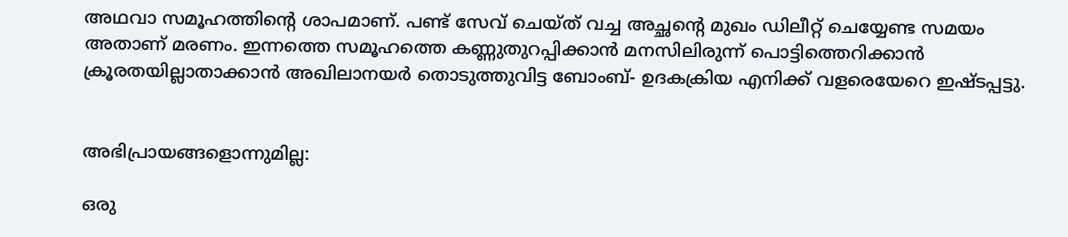അഥവാ സമൂഹത്തിന്റെ ശാപമാണ്. പണ്ട് സേവ് ചെയ്ത് വച്ച അച്ഛന്റെ മുഖം ഡിലീറ്റ് ചെയ്യേണ്ട സമയം അതാണ് മരണം. ഇന്നത്തെ സമൂഹത്തെ കണ്ണുതുറപ്പിക്കാന്‍ മനസിലിരുന്ന് പൊട്ടിത്തെറിക്കാന്‍ ക്രൂരതയില്ലാതാക്കാന്‍ അഖിലാനയര്‍ തൊടുത്തുവിട്ട ബോംബ്- ഉദകക്രിയ എനിക്ക് വളരെയേറെ ഇഷ്ടപ്പട്ടു.


അഭിപ്രായങ്ങളൊന്നുമില്ല:

ഒരു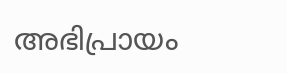അഭിപ്രായം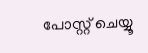പോസ്റ്റ് ചെയ്യൂ